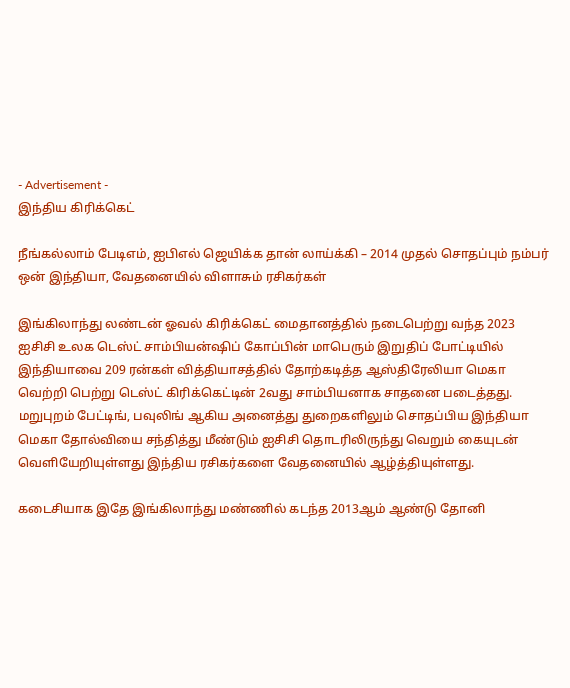- Advertisement -
இந்திய கிரிக்கெட்

நீங்கல்லாம் பேடிஎம், ஐபிஎல் ஜெயிக்க தான் லாய்க்கி – 2014 முதல் சொதப்பும் நம்பர் ஒன் இந்தியா, வேதனையில் விளாசும் ரசிகர்கள்

இங்கிலாந்து லண்டன் ஓவல் கிரிக்கெட் மைதானத்தில் நடைபெற்று வந்த 2023 ஐசிசி உலக டெஸ்ட் சாம்பியன்ஷிப் கோப்பின் மாபெரும் இறுதிப் போட்டியில் இந்தியாவை 209 ரன்கள் வித்தியாசத்தில் தோற்கடித்த ஆஸ்திரேலியா மெகா வெற்றி பெற்று டெஸ்ட் கிரிக்கெட்டின் 2வது சாம்பியனாக சாதனை படைத்தது. மறுபுறம் பேட்டிங், பவுலிங் ஆகிய அனைத்து துறைகளிலும் சொதப்பிய இந்தியா மெகா தோல்வியை சந்தித்து மீண்டும் ஐசிசி தொடரிலிருந்து வெறும் கையுடன் வெளியேறியுள்ளது இந்திய ரசிகர்களை வேதனையில் ஆழ்த்தியுள்ளது.

கடைசியாக இதே இங்கிலாந்து மண்ணில் கடந்த 2013ஆம் ஆண்டு தோனி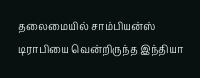தலைமையில் சாம்பியன்ஸ் டிராபியை வென்றிருந்த இந்தியா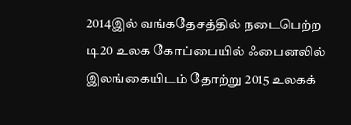2014இல் வங்கதேசத்தில் நடைபெற்ற டி20 உலக கோப்பையில் ஃபைனலில் இலங்கையிடம் தோற்று 2015 உலகக்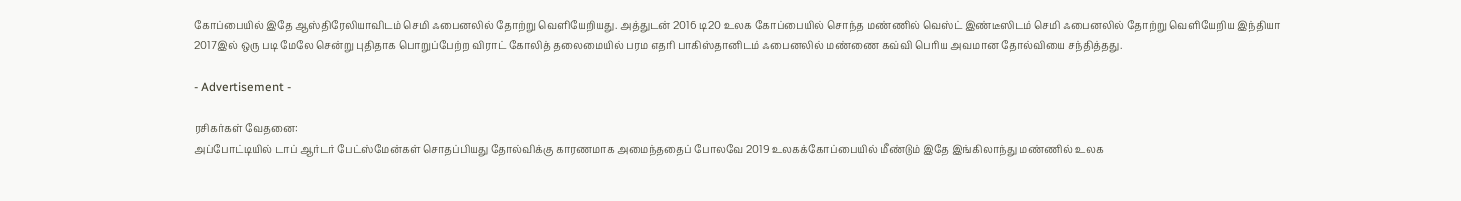கோப்பையில் இதே ஆஸ்திரேலியாவிடம் செமி ஃபைனலில் தோற்று வெளியேறியது. அத்துடன் 2016 டி20 உலக கோப்பையில் சொந்த மண்ணில் வெஸ்ட் இண்டீஸிடம் செமி ஃபைனலில் தோற்று வெளியேறிய இந்தியா 2017இல் ஒரு படி மேலே சென்று புதிதாக பொறுப்பேற்ற விராட் கோலித் தலைமையில் பரம எதரி பாகிஸ்தானிடம் ஃபைனலில் மண்ணை கவ்வி பெரிய அவமான தோல்வியை சந்தித்தது.

- Advertisement -

ரசிகர்கள் வேதனை:
அப்போட்டியில் டாப் ஆர்டர் பேட்ஸ்மேன்கள் சொதப்பியது தோல்விக்கு காரணமாக அமைந்ததைப் போலவே 2019 உலகக்கோப்பையில் மீண்டும் இதே இங்கிலாந்து மண்ணில் உலக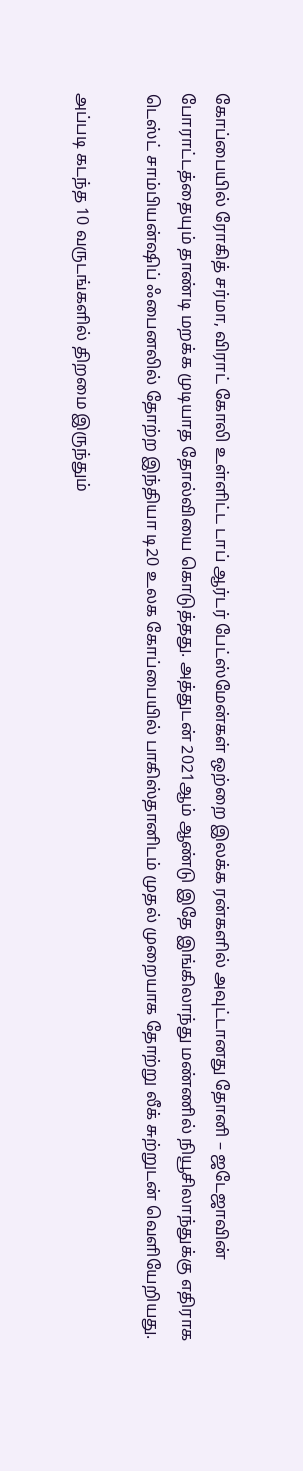கோப்பையில் ரோகித் சர்மா, விராட் கோலி உள்ளிட்ட டாப் ஆர்டர் பேட்ஸ்மேன்கள் ஒற்றை இலக்க ரன்களில் அவுட்டானது தோனி – ஜடேஜாவின் போராட்டத்தையும் தாண்டி மறக்க முடியாத தோல்வியை கொடுத்தது. அத்துடன் 2021ஆம் ஆண்டு இதே இங்கிலாந்து மண்ணில் நியூசிலாந்துக்கு எதிராக டெஸ்ட் சாம்பியன்ஷிப் ஃபைனலில் தோற்ற இந்தியா டி20 உலக கோப்பையில் பாகிஸ்தானிடம் முதல் முறையாக தோற்று லீக் சுற்றுடன் வெளியேறியது.

அப்படி கடந்த 10 வருடங்களில் திறமை இருந்தும்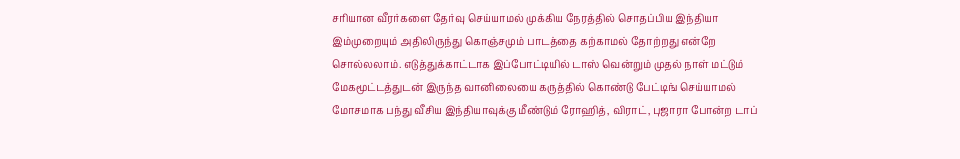சரியான வீரர்களை தேர்வு செய்யாமல் முக்கிய நேரத்தில் சொதப்பிய இந்தியா இம்முறையும் அதிலிருந்து கொஞ்சமும் பாடத்தை கற்காமல் தோற்றது என்றே சொல்லலாம். எடுத்துக்காட்டாக இப்போட்டியில் டாஸ் வென்றும் முதல் நாள் மட்டும் மேகமூட்டத்துடன் இருந்த வானிலையை கருத்தில் கொண்டு பேட்டிங் செய்யாமல் மோசமாக பந்து வீசிய இந்தியாவுக்கு மீண்டும் ரோஹித், விராட், புஜாரா போன்ற டாப்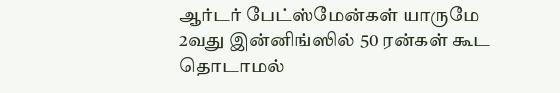ஆர்டர் பேட்ஸ்மேன்கள் யாருமே 2வது இன்னிங்ஸில் 50 ரன்கள் கூட தொடாமல்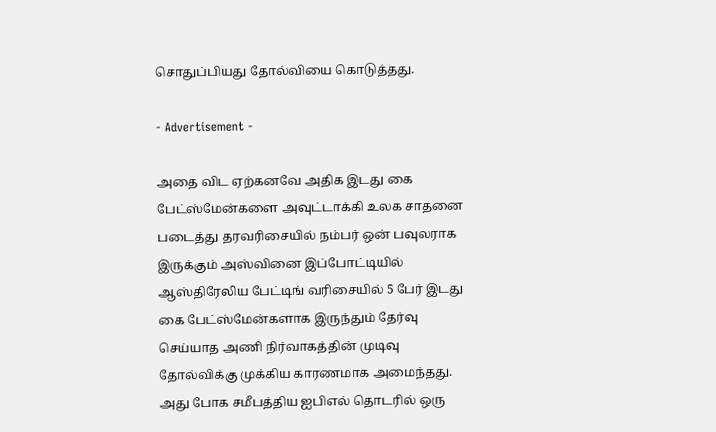சொதுப்பியது தோல்வியை கொடுத்தது.

- Advertisement -

அதை விட ஏற்கனவே அதிக இடது கை பேட்ஸ்மேன்களை அவுட்டாக்கி உலக சாதனை படைத்து தரவரிசையில் நம்பர் ஒன் பவுலராக இருக்கும் அஸ்வினை இப்போட்டியில் ஆஸ்திரேலிய பேட்டிங் வரிசையில் 5 பேர் இடது கை பேட்ஸ்மேன்களாக இருந்தும் தேர்வு செய்யாத அணி நிர்வாகத்தின் முடிவு தோல்விக்கு முக்கிய காரணமாக அமைந்தது. அது போக சமீபத்திய ஐபிஎல் தொடரில் ஒரு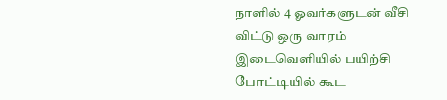நாளில் 4 ஓவர்களுடன் வீசி விட்டு ஒரு வாரம் இடைவெளியில் பயிற்சி போட்டியில் கூட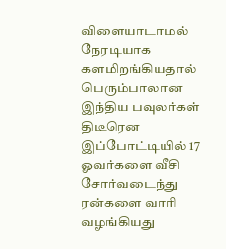விளையாடாமல் நேரடியாக களமிறங்கியதால் பெரும்பாலான இந்திய பவுலர்கள் திடீரென இப்போட்டியில் 17 ஓவர்களை வீசி சோர்வடைந்து ரன்களை வாரி வழங்கியது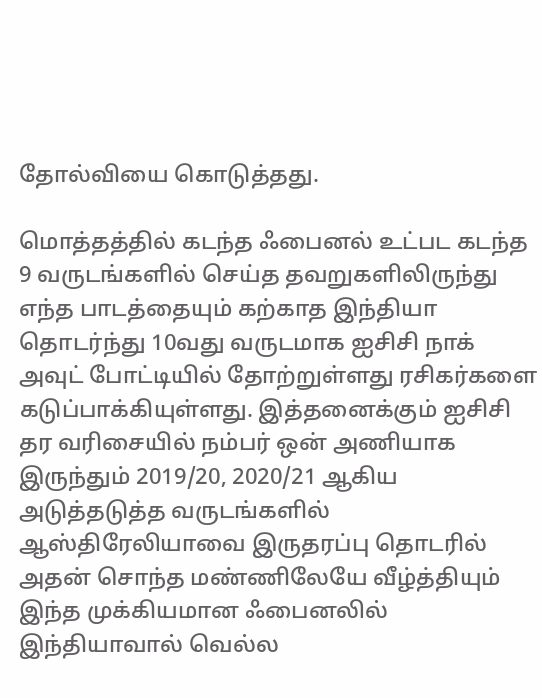தோல்வியை கொடுத்தது.

மொத்தத்தில் கடந்த ஃபைனல் உட்பட கடந்த 9 வருடங்களில் செய்த தவறுகளிலிருந்து எந்த பாடத்தையும் கற்காத இந்தியா தொடர்ந்து 10வது வருடமாக ஐசிசி நாக் அவுட் போட்டியில் தோற்றுள்ளது ரசிகர்களை கடுப்பாக்கியுள்ளது. இத்தனைக்கும் ஐசிசி தர வரிசையில் நம்பர் ஒன் அணியாக இருந்தும் 2019/20, 2020/21 ஆகிய அடுத்தடுத்த வருடங்களில் ஆஸ்திரேலியாவை இருதரப்பு தொடரில் அதன் சொந்த மண்ணிலேயே வீழ்த்தியும் இந்த முக்கியமான ஃபைனலில் இந்தியாவால் வெல்ல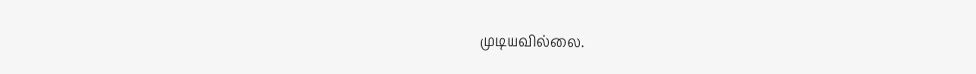முடியவில்லை.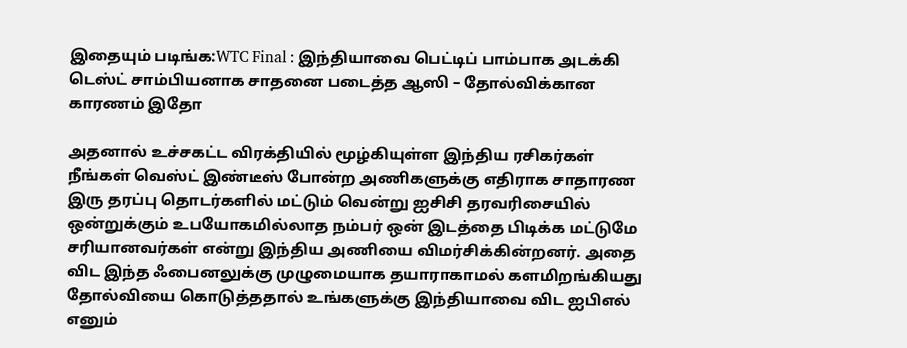இதையும் படிங்க:WTC Final : இந்தியாவை பெட்டிப் பாம்பாக அடக்கி டெஸ்ட் சாம்பியனாக சாதனை படைத்த ஆஸி – தோல்விக்கான காரணம் இதோ

அதனால் உச்சகட்ட விரக்தியில் மூழ்கியுள்ள இந்திய ரசிகர்கள் நீங்கள் வெஸ்ட் இண்டீஸ் போன்ற அணிகளுக்கு எதிராக சாதாரண இரு தரப்பு தொடர்களில் மட்டும் வென்று ஐசிசி தரவரிசையில் ஒன்றுக்கும் உபயோகமில்லாத நம்பர் ஒன் இடத்தை பிடிக்க மட்டுமே சரியானவர்கள் என்று இந்திய அணியை விமர்சிக்கின்றனர். அதை விட இந்த ஃபைனலுக்கு முழுமையாக தயாராகாமல் களமிறங்கியது தோல்வியை கொடுத்ததால் உங்களுக்கு இந்தியாவை விட ஐபிஎல் எனும்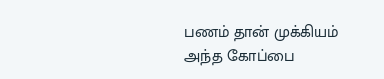பணம் தான் முக்கியம் அந்த கோப்பை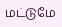மட்டுமே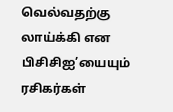வெல்வதற்கு லாய்க்கி என பிசிசிஐ’யையும் ரசிகர்கள்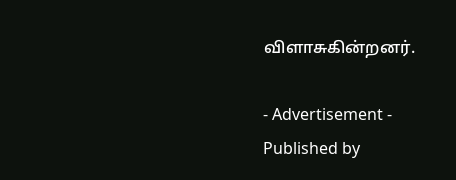விளாசுகின்றனர்.

- Advertisement -
Published by